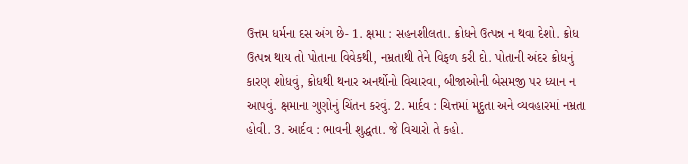ઉત્તમ ધર્મના દસ અંગ છે- 1. ક્ષમા : સહનશીલતા. ક્રોધને ઉત્પન્ન ન થવા દેશો. ક્રોધ ઉત્પન્ન થાય તો પોતાના વિવેકથી, નમ્રતાથી તેને વિફળ કરી દો. પોતાની અંદર ક્રોધનું કારણ શોધવું, ક્રોધથી થનાર અનર્થોનો વિચારવા, બીજાઓની બેસમજી પર ધ્યાન ન આપવું. ક્ષમાના ગુણોનું ચિંતન કરવું. 2. માર્દવ : ચિત્તમાં મૃદુતા અને વ્યવહારમાં નમ્રતા હોવી. 3. આર્દવ : ભાવની શુદ્ધતા. જે વિચારો તે કહો.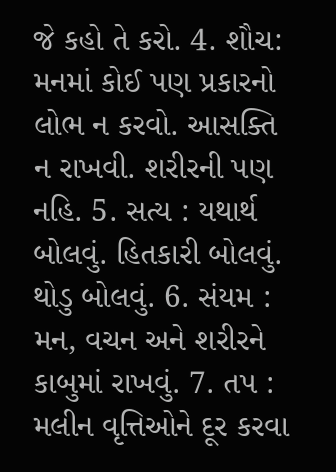જે કહો તે કરો. 4. શૌચ: મનમાં કોઈ પણ પ્રકારનો લોભ ન કરવો. આસક્તિ ન રાખવી. શરીરની પણ નહિ. 5. સત્ય : યથાર્થ બોલવું. હિતકારી બોલવું. થોડુ બોલવું. 6. સંયમ : મન, વચન અને શરીરને કાબુમાં રાખવું. 7. તપ : મલીન વૃત્તિઓને દૂર કરવા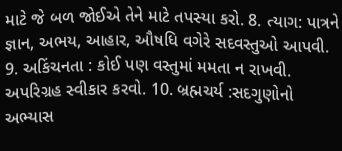માટે જે બળ જોઈએ તેને માટે તપસ્યા કરો. 8. ત્યાગ: પાત્રને જ્ઞાન, અભય, આહાર, ઔષધિ વગેરે સદવસ્તુઓ આપવી. 9. અકિંચનતા : કોઈ પણ વસ્તુમાં મમતા ન રાખવી. અપરિગ્રહ સ્વીકાર કરવો. 10. બ્રહ્મચર્ય :સદગુણોનો અભ્યાસ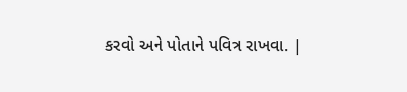કરવો અને પોતાને પવિત્ર રાખવા. |